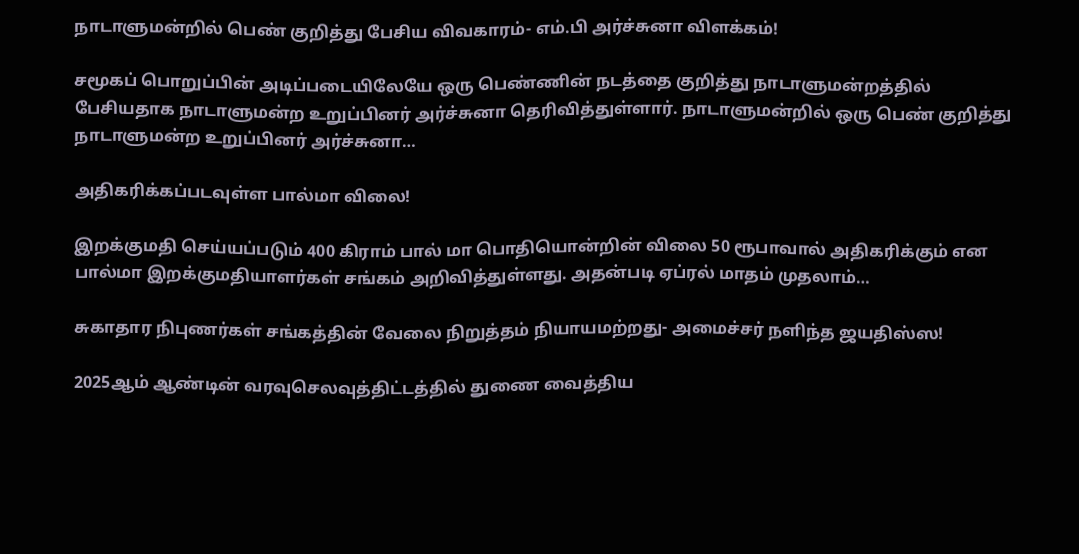நாடாளுமன்றில் பெண் குறித்து பேசிய விவகாரம்- எம்.பி அர்ச்சுனா விளக்கம்!

சமூகப் பொறுப்பின் அடிப்படையிலேயே ஒரு பெண்ணின் நடத்தை குறித்து நாடாளுமன்றத்தில் பேசியதாக நாடாளுமன்ற உறுப்பினர் அர்ச்சுனா தெரிவித்துள்ளார். நாடாளுமன்றில் ஒரு பெண் குறித்து நாடாளுமன்ற உறுப்பினர் அர்ச்சுனா…

அதிகரிக்கப்படவுள்ள பால்மா விலை!

இறக்குமதி செய்யப்படும் 400 கிராம் பால் மா பொதியொன்றின் விலை 50 ரூபாவால் அதிகரிக்கும் என பால்மா இறக்குமதியாளர்கள் சங்கம் அறிவித்துள்ளது. அதன்படி ஏப்ரல் மாதம் முதலாம்…

சுகாதார நிபுணர்கள் சங்கத்தின் வேலை நிறுத்தம் நியாயமற்றது- அமைச்சர் நளிந்த ஜயதிஸ்ஸ!

2025ஆம் ஆண்டின் வரவுசெலவுத்திட்டத்தில் துணை வைத்திய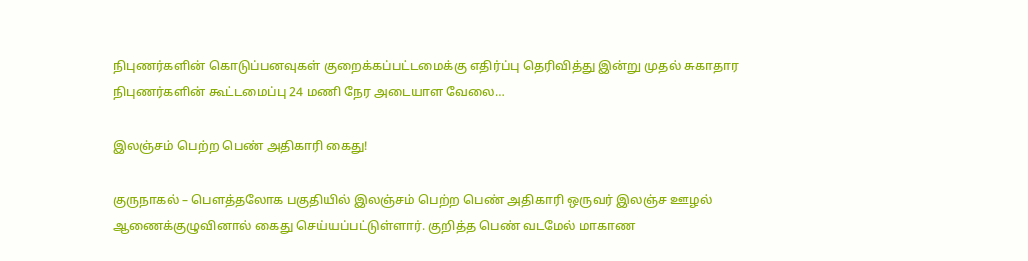நிபுணர்களின் கொடுப்பனவுகள் குறைக்கப்பட்டமைக்கு எதிர்ப்பு தெரிவித்து இன்று முதல் சுகாதார நிபுணர்களின் கூட்டமைப்பு 24 மணி நேர அடையாள வேலை…

இலஞ்சம் பெற்ற பெண் அதிகாரி கைது!

குருநாகல் – பௌத்தலோக பகுதியில் இலஞ்சம் பெற்ற பெண் அதிகாரி ஒருவர் இலஞ்ச ஊழல் ஆணைக்குழுவினால் கைது செய்யப்பட்டுள்ளார். குறித்த பெண் வடமேல் மாகாண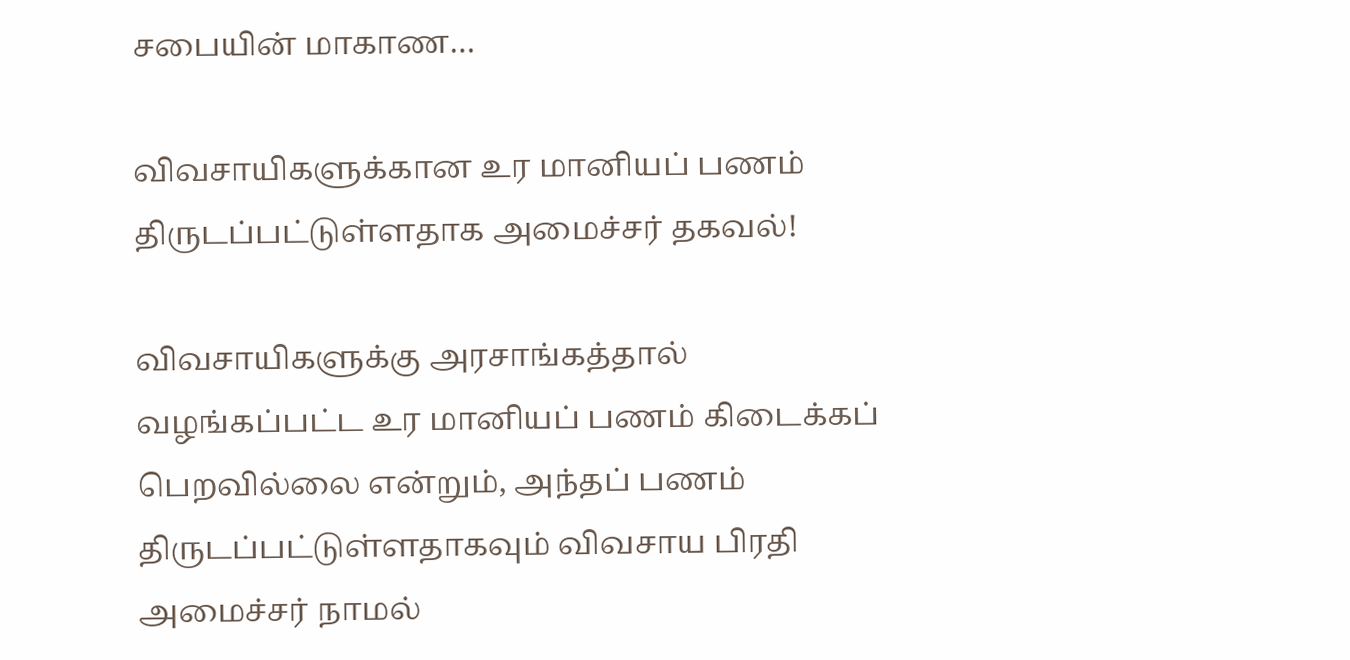சபையின் மாகாண…

விவசாயிகளுக்கான உர மானியப் பணம் திருடப்பட்டுள்ளதாக அமைச்சர் தகவல்!

விவசாயிகளுக்கு அரசாங்கத்தால் வழங்கப்பட்ட உர மானியப் பணம் கிடைக்கப் பெறவில்லை என்றும், அந்தப் பணம் திருடப்பட்டுள்ளதாகவும் விவசாய பிரதி அமைச்சர் நாமல்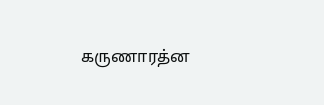கருணாரத்ன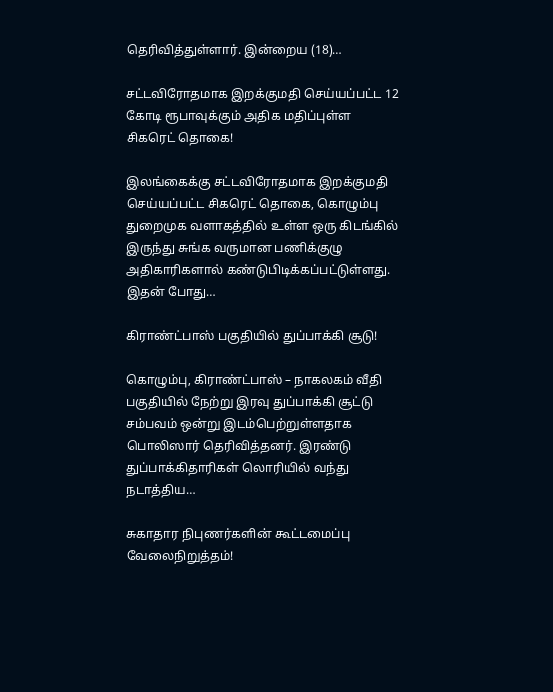தெரிவித்துள்ளார். இன்றைய (18)…

சட்டவிரோதமாக இறக்குமதி செய்யப்பட்ட 12 கோடி ரூபாவுக்கும் அதிக மதிப்புள்ள சிகரெட் தொகை!

இலங்கைக்கு சட்டவிரோதமாக இறக்குமதி செய்யப்பட்ட சிகரெட் தொகை, கொழும்பு துறைமுக வளாகத்தில் உள்ள ஒரு கிடங்கில் இருந்து சுங்க வருமான பணிக்குழு அதிகாரிகளால் கண்டுபிடிக்கப்பட்டுள்ளது. இதன் போது…

கிராண்ட்பாஸ் பகுதியில் துப்பாக்கி சூடு!

கொழும்பு, கிராண்ட்பாஸ் – நாகலகம் வீதி பகுதியில் நேற்று இரவு துப்பாக்கி சூட்டு சம்பவம் ஒன்று இடம்பெற்றுள்ளதாக பொலிஸார் தெரிவித்தனர். இரண்டு துப்பாக்கிதாரிகள் லொரியில் வந்து நடாத்திய…

சுகாதார நிபுணர்களின் கூட்டமைப்பு வேலைநிறுத்தம்!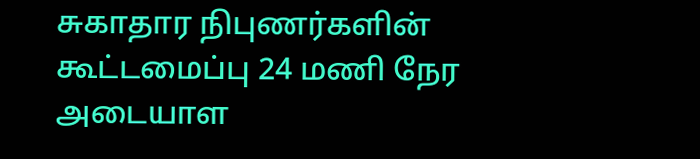சுகாதார நிபுணர்களின் கூட்டமைப்பு 24 மணி நேர அடையாள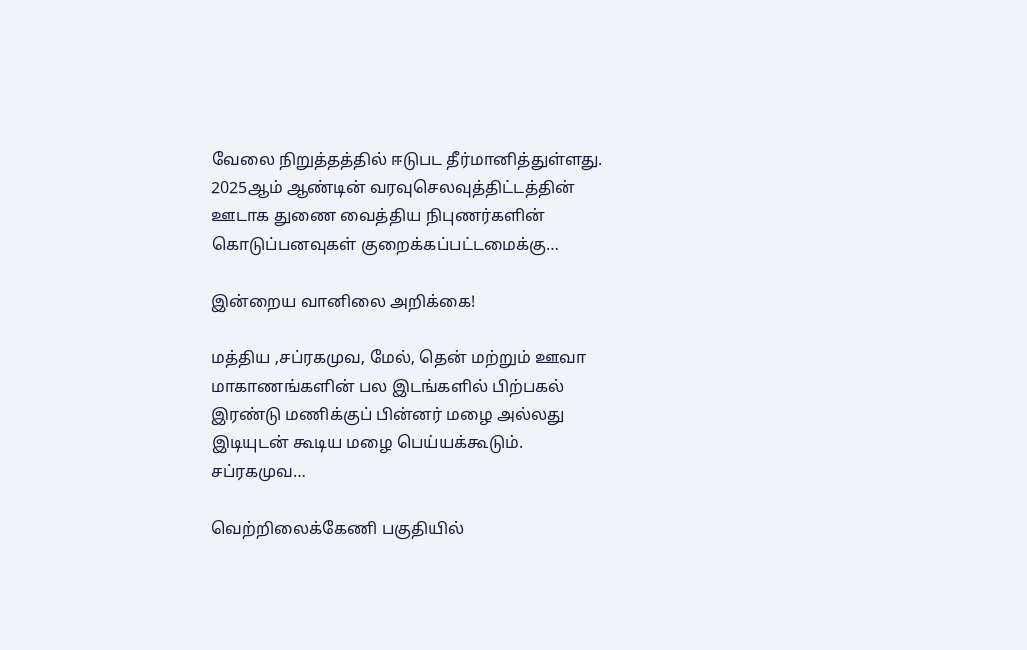வேலை நிறுத்தத்தில் ஈடுபட தீர்மானித்துள்ளது. 2025ஆம் ஆண்டின் வரவுசெலவுத்திட்டத்தின் ஊடாக துணை வைத்திய நிபுணர்களின் கொடுப்பனவுகள் குறைக்கப்பட்டமைக்கு…

இன்றைய வானிலை அறிக்கை!

மத்திய ,சப்ரகமுவ, மேல், தென் மற்றும் ஊவா மாகாணங்களின் பல இடங்களில் பிற்பகல் இரண்டு மணிக்குப் பின்னர் மழை அல்லது இடியுடன் கூடிய மழை பெய்யக்கூடும். சப்ரகமுவ…

வெற்றிலைக்கேணி பகுதியில்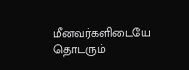மீனவர்களிடையே தொடரும்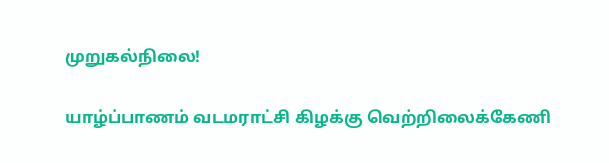முறுகல்நிலை!

யாழ்ப்பாணம் வடமராட்சி கிழக்கு வெற்றிலைக்கேணி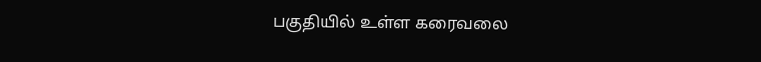பகுதியில் உள்ள கரைவலை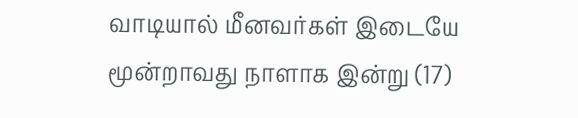வாடியால் மீனவர்கள் இடையே மூன்றாவது நாளாக இன்று (17)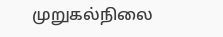முறுகல்நிலை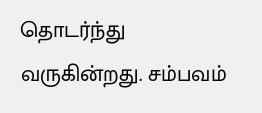தொடர்ந்து வருகின்றது. சம்பவம்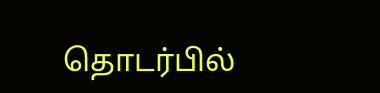தொடர்பில்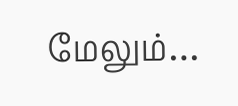மேலும்…